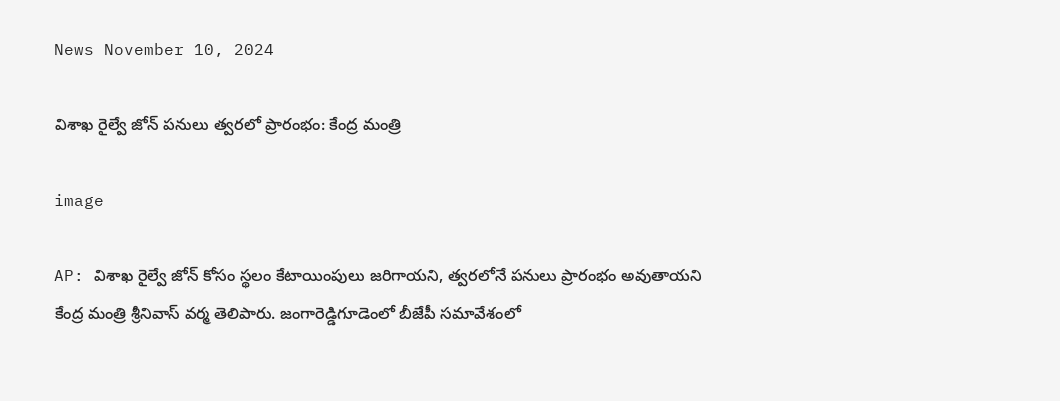News November 10, 2024

విశాఖ రైల్వే జోన్ పనులు త్వరలో ప్రారంభం: కేంద్ర మంత్రి

image

AP: విశాఖ రైల్వే జోన్ కోసం స్థలం కేటాయింపులు జరిగాయని, త్వరలోనే పనులు ప్రారంభం అవుతాయని కేంద్ర మంత్రి శ్రీనివాస్ వర్మ తెలిపారు. జంగారెడ్డిగూడెంలో బీజేపీ సమావేశంలో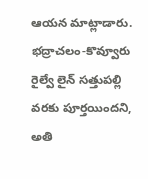ఆయన మాట్లాడారు. భద్రాచలం-కొవ్వూరు రైల్వే లైన్ సత్తుపల్లి వరకు పూర్తయిందని, అతి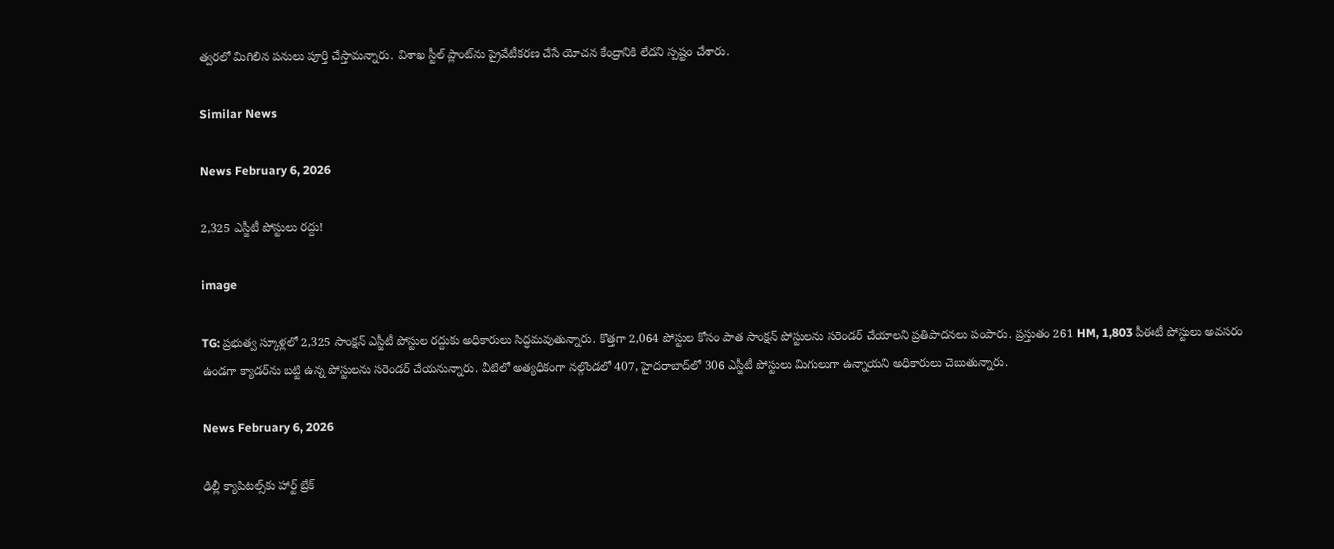త్వరలో మిగిలిన పనులు పూర్తి చేస్తామన్నారు. విశాఖ స్టీల్ ప్లాంట్‌ను ప్రైవేటీకరణ చేసే యోచన కేంద్రానికి లేదని స్పష్టం చేశారు.

Similar News

News February 6, 2026

2,325 ఎస్జీటీ పోస్టులు రద్దు!

image

TG: ప్రభుత్వ స్కూళ్లలో 2,325 సాంక్షన్ ఎస్జీటీ పోస్టుల రద్దుకు అధికారులు సిద్ధమవుతున్నారు. కొత్తగా 2,064 పోస్టుల కోసం పాత సాంక్షన్ పోస్టులను సరెండర్ చేయాలని ప్రతిపాదనలు పంపారు. ప్రస్తుతం 261 HM, 1,803 పీఈటీ పోస్టులు అవసరం ఉండగా క్యాడర్‌ను బట్టి ఉన్న పోస్టులను సరెండర్ చేయనున్నారు. వీటిలో అత్యధికంగా నల్గొండలో 407, హైదరాబాద్‌లో 306 ఎస్జీటీ పోస్టులు మిగులుగా ఉన్నాయని అధికారులు చెబుతున్నారు.

News February 6, 2026

ఢిల్లీ క్యాపిటల్స్‌కు హార్ట్ బ్రేక్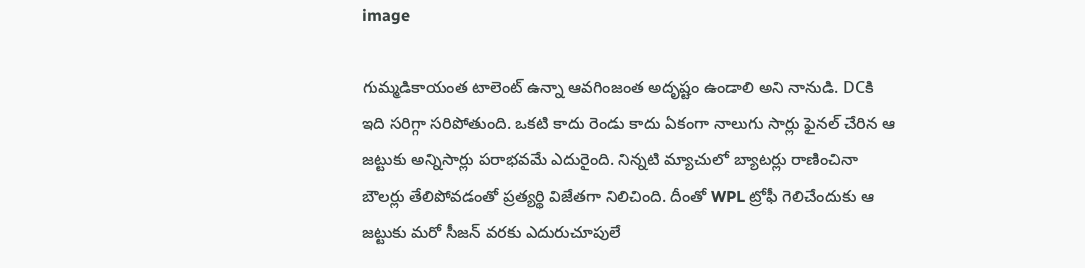image

గుమ్మడికాయంత టాలెంట్ ఉన్నా ఆవగింజంత అదృష్టం ఉండాలి అని నానుడి. DCకి ఇది సరిగ్గా సరిపోతుంది. ఒకటి కాదు రెండు కాదు ఏకంగా నాలుగు సార్లు ఫైనల్ చేరిన ఆ జట్టుకు అన్నిసార్లు పరాభవమే ఎదురైంది. నిన్నటి మ్యాచులో బ్యాటర్లు రాణించినా బౌలర్లు తేలిపోవడంతో ప్రత్యర్థి విజేతగా నిలిచింది. దీంతో WPL ట్రోఫీ గెలిచేందుకు ఆ జట్టుకు మరో సీజన్ వరకు ఎదురుచూపులే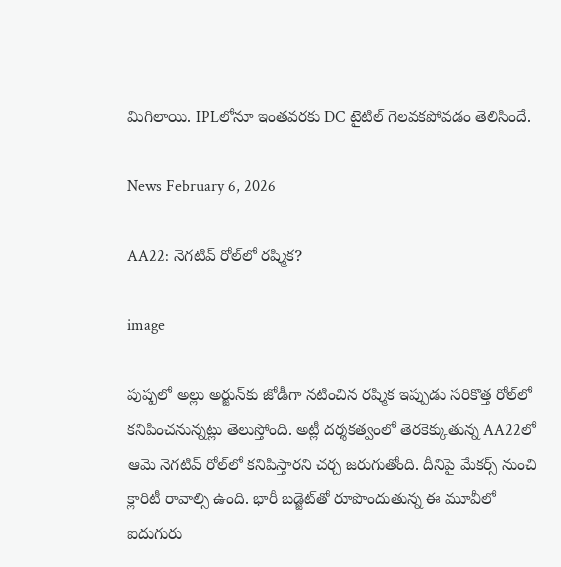మిగిలాయి. IPLలోనూ ఇంతవరకు DC టైటిల్ గెలవకపోవడం తెలిసిందే.

News February 6, 2026

AA22: నెగటివ్ రోల్‌లో రష్మిక?

image

పుష్పలో అల్లు అర్జున్‌కు జోడీగా నటించిన రష్మిక ఇప్పుడు సరికొత్త రోల్‌లో కనిపించనున్నట్లు తెలుస్తోంది. అట్లీ దర్శకత్వంలో తెరకెక్కుతున్న AA22లో ఆమె నెగటివ్ రోల్‌లో కనిపిస్తారని చర్చ జరుగుతోంది. దీనిపై మేకర్స్ నుంచి క్లారిటీ రావాల్సి ఉంది. భారీ బడ్జెట్‌తో రూపొందుతున్న ఈ మూవీలో ఐదుగురు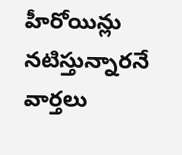హీరోయిన్లు నటిస్తున్నారనే వార్తలు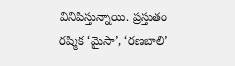వినిపిస్తున్నాయి. ప్రస్తుతం రష్మిక ‘మైసా’, ‘రణబాలి’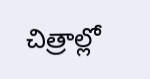చిత్రాల్లో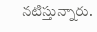నటిస్తున్నారు.